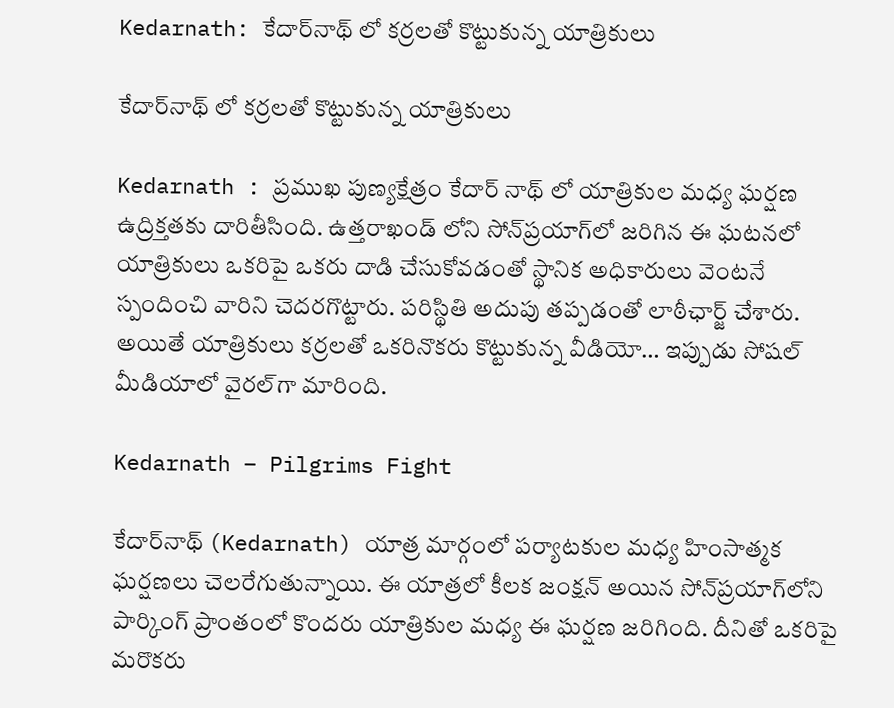Kedarnath: కేదార్‌నాథ్ లో కర్రలతో కొట్టుకున్న యాత్రికులు

కేదార్‌నాథ్ లో కర్రలతో కొట్టుకున్న యాత్రికులు

Kedarnath : ప్రముఖ పుణ్యక్షేత్రం కేదార్‌ నాథ్ లో యాత్రికుల మధ్య ఘర్షణ ఉద్రిక్తతకు దారితీసింది. ఉత్తరాఖండ్‌ లోని సోన్‌ప్రయాగ్‌లో జరిగిన ఈ ఘటనలో యాత్రికులు ఒకరిపై ఒకరు దాడి చేసుకోవడంతో స్థానిక అధికారులు వెంటనే స్పందించి వారిని చెదరగొట్టారు. పరిస్థితి అదుపు తప్పడంతో లాఠీఛార్జ్‌ చేశారు. అయితే యాత్రికులు కర్రలతో ఒకరినొకరు కొట్టుకున్న వీడియో… ఇప్పుడు సోషల్‌ మీడియాలో వైరల్‌గా మారింది.

Kedarnath – Pilgrims Fight

కేదార్‌నాథ్ (Kedarnath) యాత్ర మార్గంలో పర్యాటకుల మధ్య హింసాత్మక ఘర్షణలు చెలరేగుతున్నాయి. ఈ యాత్రలో కీలక జంక్షన్ అయిన సోన్‌ప్రయాగ్‌లోని పార్కింగ్‌ ప్రాంతంలో కొందరు యాత్రికుల మధ్య ఈ ఘర్షణ జరిగింది. దీనితో ఒకరిపై మరొకరు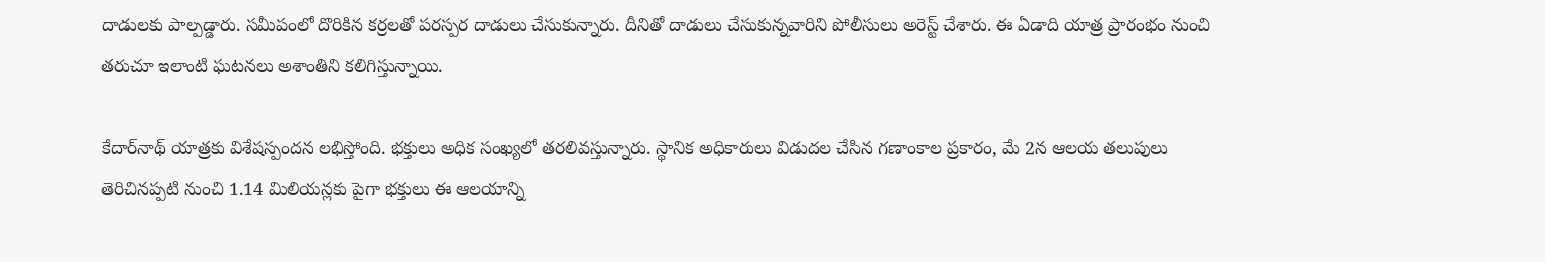దాడులకు పాల్పడ్డారు. సమీపంలో దొరికిన కర్రలతో పరస్పర దాడులు చేసుకున్నారు. దీనితో దాడులు చేసుకున్నవారిని పోలీసులు అరెస్ట్‌ చేశారు. ఈ ఏడాది యాత్ర ప్రారంభం నుంచి తరుచూ ఇలాంటి ఘటనలు అశాంతిని కలిగిస్తున్నాయి.

కేదార్‌నాథ్ యాత్రకు విశేషస్పందన లభిస్తోంది. భక్తులు అధిక సంఖ్యలో తరలివస్తున్నారు. స్థానిక అధికారులు విడుదల చేసిన గణాంకాల ప్రకారం, మే 2న ఆలయ తలుపులు తెరిచినప్పటి నుంచి 1.14 మిలియన్లకు పైగా భక్తులు ఈ ఆలయాన్ని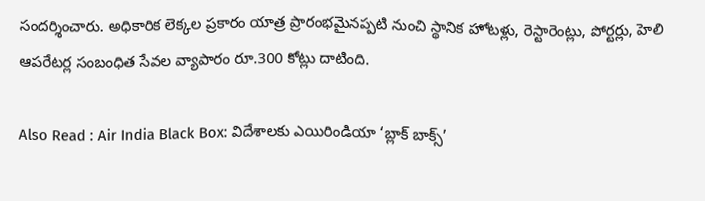సందర్శించారు. అధికారిక లెక్కల ప్రకారం యాత్ర ప్రారంభమైనప్పటి నుంచి స్థానిక హోటళ్లు, రెస్టారెంట్లు, పోర్టర్లు, హెలి ఆపరేటర్ల సంబంధిత సేవల వ్యాపారం రూ.300 కోట్లు దాటింది.

Also Read : Air India Black Box: విదేశాలకు ఎయిరిండియా ‘బ్లాక్‌ బాక్స్‌’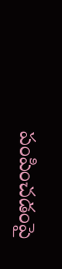పంపించడంపై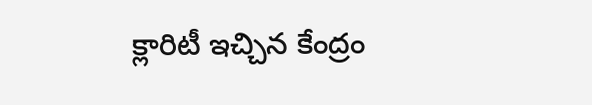క్లారిటీ ఇచ్చిన కేంద్రం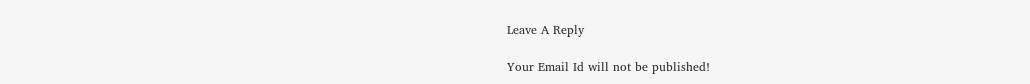Leave A Reply

Your Email Id will not be published!